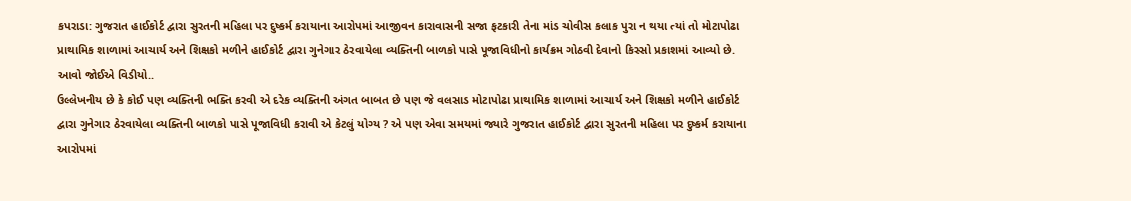કપરાડા: ગુજરાત હાઈકોર્ટ દ્વારા સુરતની મહિલા પર દુષ્કર્મ કરાયાના આરોપમાં આજીવન કારાવાસની સજા ફટકારી તેના માંડ ચોવીસ કલાક પુરા ન થયા ત્યાં તો મોટાપોઢા પ્રાથામિક શાળામાં આચાર્ય અને શિક્ષકો મળીને હાઈકોર્ટ દ્વારા ગુનેગાર ઠેરવાયેલા વ્યક્તિની બાળકો પાસે પૂજાવિધીનો કાર્યક્રમ ગોઠવી દેવાનો કિસ્સો પ્રકાશમાં આવ્યો છે.
આવો જોઈએ વિડીયો..
ઉલ્લેખનીય છે કે કોઈ પણ વ્યક્તિની ભક્તિ કરવી એ દરેક વ્યક્તિની અંગત બાબત છે પણ જે વલસાડ મોટાપોઢા પ્રાથામિક શાળામાં આચાર્ય અને શિક્ષકો મળીને હાઈકોર્ટ દ્વારા ગુનેગાર ઠેરવાયેલા વ્યક્તિની બાળકો પાસે પૂજાવિધી કરાવી એ કેટલું યોગ્ય ? એ પણ એવા સમયમાં જ્યારે ગુજરાત હાઈકોર્ટ દ્વારા સુરતની મહિલા પર દુષ્કર્મ કરાયાના આરોપમાં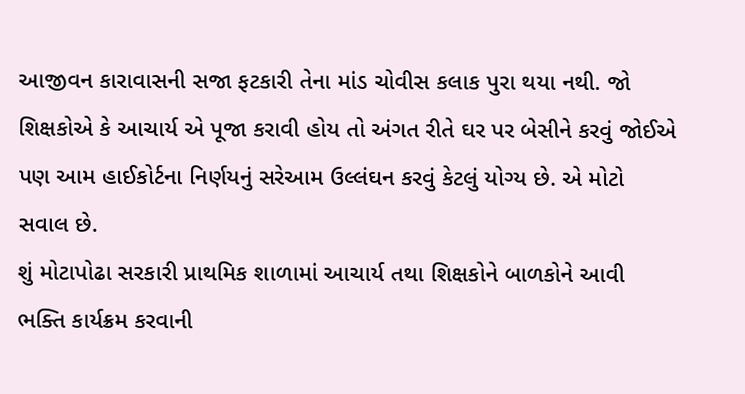આજીવન કારાવાસની સજા ફટકારી તેના માંડ ચોવીસ કલાક પુરા થયા નથી. જો શિક્ષકોએ કે આચાર્ય એ પૂજા કરાવી હોય તો અંગત રીતે ઘર પર બેસીને કરવું જોઈએ પણ આમ હાઈકોર્ટના નિર્ણયનું સરેઆમ ઉલ્લંઘન કરવું કેટલું યોગ્ય છે. એ મોટો સવાલ છે.
શું મોટાપોઢા સરકારી પ્રાથમિક શાળામાં આચાર્ય તથા શિક્ષકોને બાળકોને આવી ભક્તિ કાર્યક્રમ કરવાની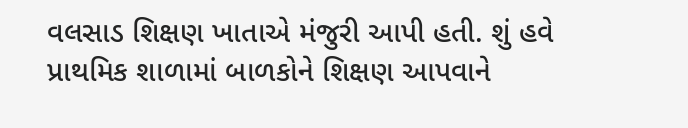વલસાડ શિક્ષણ ખાતાએ મંજુરી આપી હતી. શું હવે પ્રાથમિક શાળામાં બાળકોને શિક્ષણ આપવાને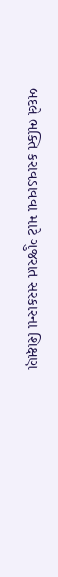બદલે ભક્તિ કરાવડાવવા માટે ગુજરાત સરકારના શિક્ષણ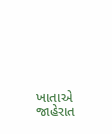ખાતાએ જાહેરાત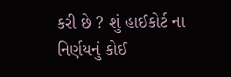કરી છે ? શું હાઈકોર્ટ ના નિર્ણયનું કોઈ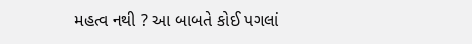મહત્વ નથી ? આ બાબતે કોઈ પગલાં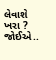લેવાશે ખરા ? જોઈએ..